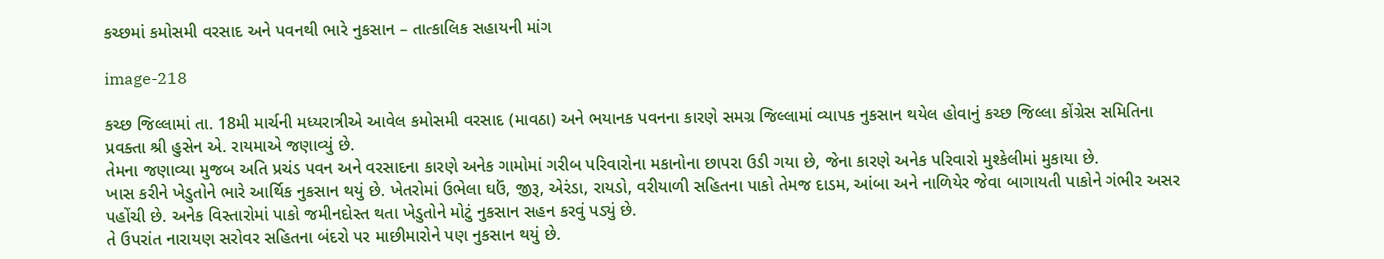કચ્છમાં કમોસમી વરસાદ અને પવનથી ભારે નુકસાન – તાત્કાલિક સહાયની માંગ

image-218

કચ્છ જિલ્લામાં તા. 18મી માર્ચની મધ્યરાત્રીએ આવેલ કમોસમી વરસાદ (માવઠા) અને ભયાનક પવનના કારણે સમગ્ર જિલ્લામાં વ્યાપક નુકસાન થયેલ હોવાનું કચ્છ જિલ્લા કોંગ્રેસ સમિતિના પ્રવક્તા શ્રી હુસેન એ. રાયમાએ જણાવ્યું છે.
તેમના જણાવ્યા મુજબ અતિ પ્રચંડ પવન અને વરસાદના કારણે અનેક ગામોમાં ગરીબ પરિવારોના મકાનોના છાપરા ઉડી ગયા છે, જેના કારણે અનેક પરિવારો મુશ્કેલીમાં મુકાયા છે.
ખાસ કરીને ખેડુતોને ભારે આર્થિક નુકસાન થયું છે. ખેતરોમાં ઉભેલા ઘઉં, જીરૂ, એરંડા, રાયડો, વરીયાળી સહિતના પાકો તેમજ દાડમ, આંબા અને નાળિયેર જેવા બાગાયતી પાકોને ગંભીર અસર પહોંચી છે. અનેક વિસ્તારોમાં પાકો જમીનદોસ્ત થતા ખેડુતોને મોટું નુકસાન સહન કરવું પડ્યું છે.
તે ઉપરાંત નારાયણ સરોવર સહિતના બંદરો પર માછીમારોને પણ નુકસાન થયું છે.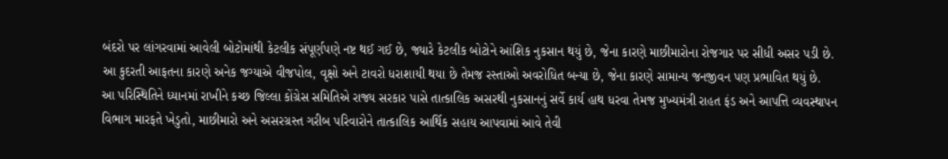બંદરો પર લાંગરવામાં આવેલી બોટોમાંથી કેટલીક સંપૂર્ણપણે નષ્ટ થઈ ગઈ છે, જ્યારે કેટલીક બોટોને આંશિક નુકસાન થયું છે, જેના કારણે માછીમારોના રોજગાર પર સીધી અસર પડી છે.
આ કુદરતી આફતના કારણે અનેક જગ્યાએ વીજપોલ, વૃક્ષો અને ટાવરો ધરાશાયી થયા છે તેમજ રસ્તાઓ અવરોધિત બન્યા છે, જેના કારણે સામાન્ય જનજીવન પણ પ્રભાવિત થયું છે.
આ પરિસ્થિતિને ધ્યાનમાં રાખીને કચ્છ જિલ્લા કોંગ્રેસ સમિતિએ રાજ્ય સરકાર પાસે તાત્કાલિક અસરથી નુકસાનનું સર્વે કાર્ય હાથ ધરવા તેમજ મુખ્યમંત્રી રાહત ફંડ અને આપત્તિ વ્યવસ્થાપન વિભાગ મારફતે ખેડુતો, માછીમારો અને અસરગ્રસ્ત ગરીબ પરિવારોને તાત્કાલિક આર્થિક સહાય આપવામાં આવે તેવી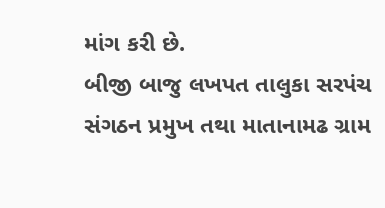માંગ કરી છે.
બીજી બાજુ લખપત તાલુકા સરપંચ સંગઠન પ્રમુખ તથા માતાનામઢ ગ્રામ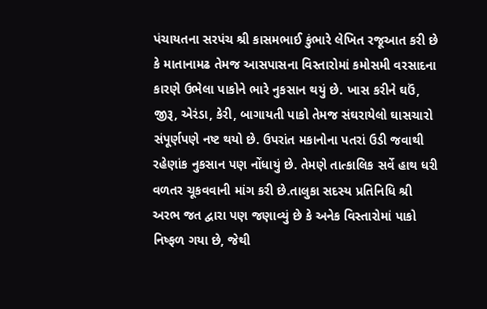પંચાયતના સરપંચ શ્રી કાસમભાઈ કુંભારે લેખિત રજૂઆત કરી છે કે માતાનામઢ તેમજ આસપાસના વિસ્તારોમાં કમોસમી વરસાદના કારણે ઉભેલા પાકોને ભારે નુકસાન થયું છે. ખાસ કરીને ઘઉં, જીરૂ, એરંડા, કેરી, બાગાયતી પાકો તેમજ સંઘરાયેલો ઘાસચારો સંપૂર્ણપણે નષ્ટ થયો છે. ઉપરાંત મકાનોના પતરાં ઉડી જવાથી રહેણાંક નુકસાન પણ નોંધાયું છે. તેમણે તાત્કાલિક સર્વે હાથ ધરી વળતર ચૂકવવાની માંગ કરી છે.તાલુકા સદસ્ય પ્રતિનિધિ શ્રી અરભ જત દ્વારા પણ જણાવ્યું છે કે અનેક વિસ્તારોમાં પાકો નિષ્ફળ ગયા છે, જેથી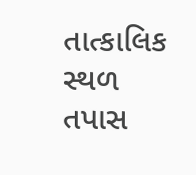તાત્કાલિક સ્થળ તપાસ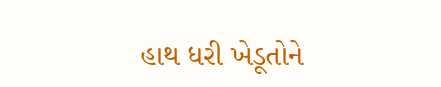હાથ ધરી ખેડૂતોને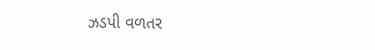ઝડપી વળતર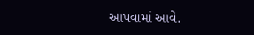આપવામાં આવે.